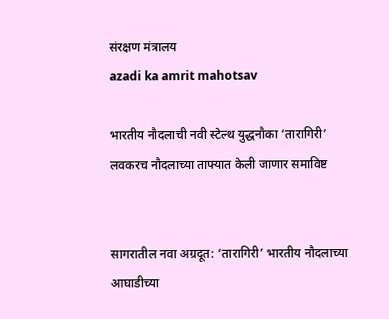संरक्षण मंत्रालय
azadi ka amrit mahotsav

भारतीय नौदलाची नवी स्टेल्थ युद्धनौका ‘तारागिरी’ लवकरच नौदलाच्या ताफ्यात केली जाणार समाविष्ट


सागरातील नवा अग्रदूत: ‘तारागिरी’ भारतीय नौदलाच्या आघाडीच्या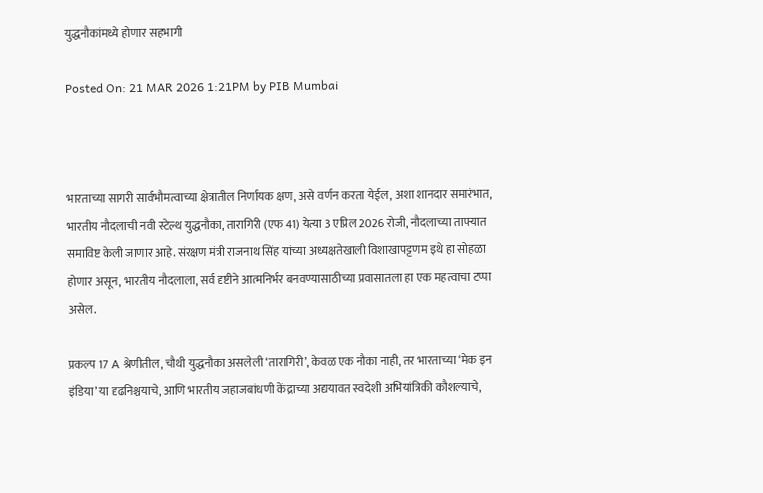युद्धनौकांमध्ये होणार सहभागी

Posted On: 21 MAR 2026 1:21PM by PIB Mumbai



भारताच्या सागरी सार्वभौमत्वाच्या क्षेत्रातील निर्णायक क्षण, असे वर्णन करता येईल, अशा शानदार समारंभात,  भारतीय नौदलाची नवी स्टेल्थ युद्धनौका, तारागिरी (एफ 41) येत्या 3 एप्रिल 2026 रोजी, नौदलाच्या ताफ्यात समाविष्ट केली जाणार आहे. संरक्षण मंत्री राजनाथ सिंह यांच्या अध्यक्षतेखाली विशाखापट्टणम इथे हा सोहळा होणार असून, भारतीय नौदलाला, सर्व दृष्टीने आत्मनिर्भर बनवण्यासाठीच्या प्रवासातला हा एक महत्वाचा टप्पा असेल.

प्रकल्प 17 A श्रेणीतील, चौथी युद्धनौका असलेली ‘तारागिरी’, केवळ एक नौका नाही, तर भारताच्या ‘मेक इन इंडिया’ या दृढनिश्चयाचे, आणि भारतीय जहाजबांधणी केंद्राच्या अद्ययावत स्वदेशी अभियांत्रिकी कौशल्याचे,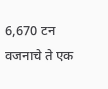6,670 टन वजनाचे ते एक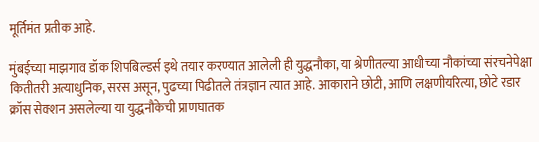मूर्तिमंत प्रतीक आहे.

मुंबईच्या माझगाव डॉक शिपबिल्डर्स इथे तयार करण्यात आलेली ही युद्धनौका, या श्रेणीतल्या आधीच्या नौकांच्या संरचनेपेक्षा कितीतरी अत्याधुनिक, सरस असून, पुढच्या पिढीतले तंत्रज्ञान त्यात आहे. आकाराने छोटी, आणि लक्षणीयरित्या, छोटे रडार क्रॉस सेक्शन असलेल्या या युद्धनौकेची प्राणघातक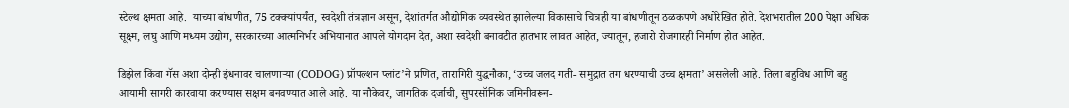स्टेल्थ क्षमता आहे.  याच्या बांधणीत, 75 टक्क्यांपर्यंत, स्वदेशी तंत्रज्ञान असून, देशांतर्गत औद्योगिक व्यवस्थेत झालेल्या विकासाचे चित्रही या बांधणीतून ठळकपणे अधोरेखित होते. देशभरातील 200 पेक्षा अधिक सूक्ष्म, लघु आणि मध्यम उद्योग, सरकारच्या आत्मनिर्भर अभियानात आपले योगदान देत, अशा स्वदेशी बनावटीत हातभार लावत आहेत, ज्यातून, हजारो रोजगारही निर्माण होत आहेत.

डिझेल किंवा गॅस अशा दोन्ही इंधनावर चालणाऱ्या (CODOG) प्रॉपल्शन प्लांट’ने प्रणित, तारागिरी युद्धनौका, ‘उच्च जलद गती- समुद्रात तग धरण्याची उच्च क्षमता’ असलेली आहे. तिला बहुविध आणि बहु आयामी सागरी कारवाया करण्यास सक्षम बनवण्यात आले आहे. या नौकेवर, जागतिक दर्जाची, सुपरसॉनिक जमिनीवरून-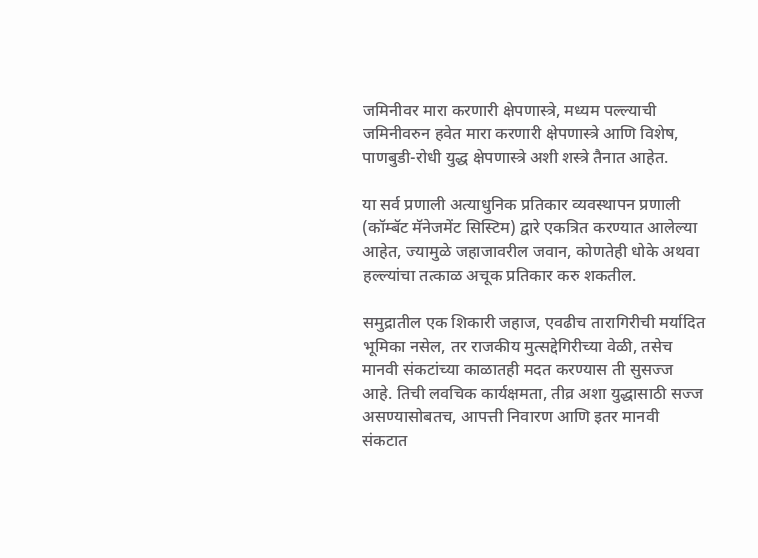जमिनीवर मारा करणारी क्षेपणास्त्रे, मध्यम पल्ल्याची जमिनीवरुन हवेत मारा करणारी क्षेपणास्त्रे आणि विशेष, पाणबुडी-रोधी युद्ध क्षेपणास्त्रे अशी शस्त्रे तैनात आहेत.

या सर्व प्रणाली अत्याधुनिक प्रतिकार व्यवस्थापन प्रणाली (कॉम्बॅट मॅनेजमेंट सिस्टिम) द्वारे एकत्रित करण्यात आलेल्या आहेत, ज्यामुळे जहाजावरील जवान, कोणतेही धोके अथवा हल्ल्यांचा तत्काळ अचूक प्रतिकार करु शकतील.

समुद्रातील एक शिकारी जहाज, एवढीच तारागिरीची मर्यादित भूमिका नसेल, तर राजकीय मुत्सद्देगिरीच्या वेळी, तसेच मानवी संकटांच्या काळातही मदत करण्यास ती सुसज्ज आहे. तिची लवचिक कार्यक्षमता, तीव्र अशा युद्धासाठी सज्ज असण्यासोबतच, आपत्ती निवारण आणि इतर मानवी संकटात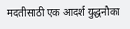मदतीसाठी एक आदर्श युद्धनौका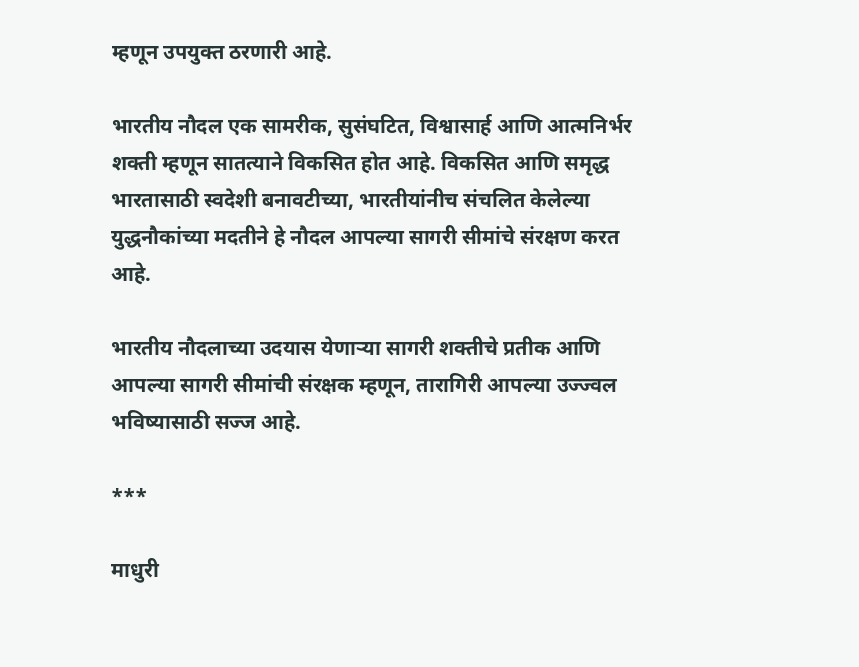म्हणून उपयुक्त ठरणारी आहे.

भारतीय नौदल एक सामरीक, सुसंघटित, विश्वासार्ह आणि आत्मनिर्भर शक्ती म्हणून सातत्याने विकसित होत आहे. विकसित आणि समृद्ध भारतासाठी स्वदेशी बनावटीच्या, भारतीयांनीच संचलित केलेल्या युद्धनौकांच्या मदतीने हे नौदल आपल्या सागरी सीमांचे संरक्षण करत आहे.

भारतीय नौदलाच्या उदयास येणाऱ्या सागरी शक्तीचे प्रतीक आणि आपल्या सागरी सीमांची संरक्षक म्हणून, तारागिरी आपल्या उज्ज्वल भविष्यासाठी सज्ज आहे.

***

माधुरी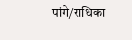पांगे/राधिका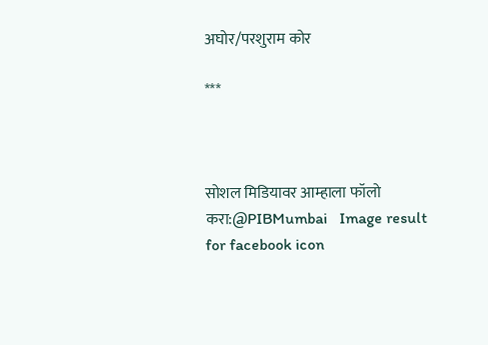अघोर/परशुराम कोर

***



सोशल मिडियावर आम्हाला फॉलो करा:@PIBMumbai   Image result for facebook icon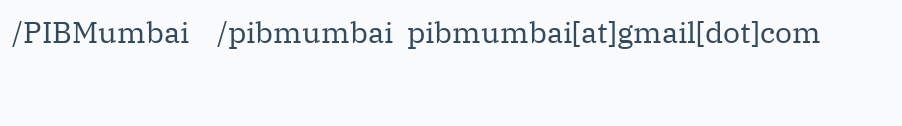/PIBMumbai    /pibmumbai  pibmumbai[at]gmail[dot]com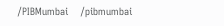/PIBMumbai    /pibmumbai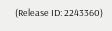(Release ID: 2243360)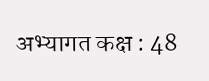अभ्यागत कक्ष : 48